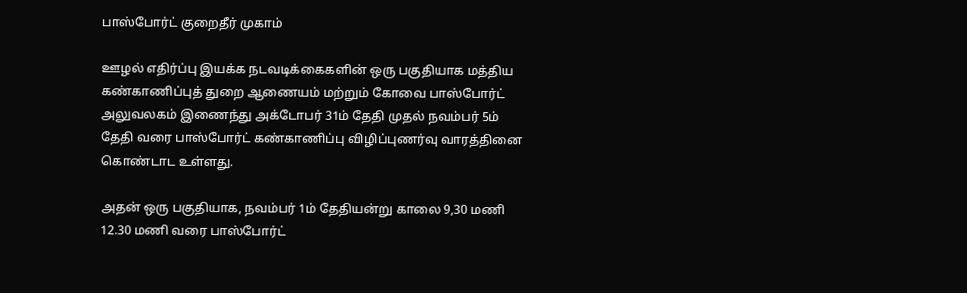பாஸ்போர்ட் குறைதீர் முகாம்

ஊழல் எதிர்ப்பு இயக்க நடவடிக்கைகளின் ஒரு பகுதியாக மத்திய கண்காணிப்புத் துறை ஆணையம் மற்றும் கோவை பாஸ்போர்ட் அலுவலகம் இணைந்து அக்டோபர் 31ம் தேதி முதல் நவம்பர் 5ம் தேதி வரை பாஸ்போர்ட் கண்காணிப்பு விழிப்புணர்வு வாரத்தினை கொண்டாட உள்ளது.

அதன் ஒரு பகுதியாக, நவம்பர் 1ம் தேதியன்று காலை 9,30 மணி 12.30 மணி வரை பாஸ்போர்ட்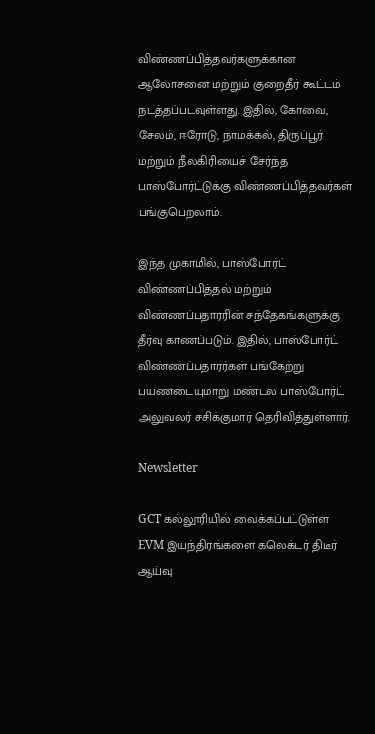விண்ணப்பித்தவர்களுக்கான ஆலோசனை மற்றும் குறைதீர் கூட்டம் நடத்தப்படவுள்ளது. இதில், கோவை, சேலம், ஈரோடு, நாமக்கல், திருப்பூர் மற்றும் நீலகிரியைச் சேர்ந்த பாஸ்போர்ட்டுக்கு விண்ணப்பித்தவர்கள் பங்குபெறலாம்.

இந்த முகாமில், பாஸ்போர்ட் விண்ணப்பித்தல் மற்றும் விண்ணப்பதாரரின் சந்தேகங்களுக்கு தீர்வு காணப்படும். இதில், பாஸ்போர்ட் விண்ணப்பதாரர்கள் பங்கேற்று பயணடையுமாறு மண்டல பாஸ்போர்ட் அலுவலர் சசிக்குமார் தெரிவித்துள்ளார்.

Newsletter

GCT கல்லூரியில் வைக்கப்பட்டுள்ள EVM இயந்திரங்களை கலெக்டர் திடீர் ஆய்வு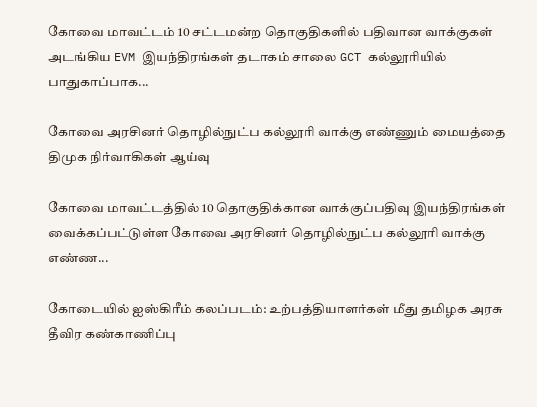கோவை மாவட்டம் 10 சட்டமன்ற தொகுதிகளில் பதிவான வாக்குகள் அடங்கிய EVM இயந்திரங்கள் தடாகம் சாலை GCT கல்லூரியில் பாதுகாப்பாக...

கோவை அரசினர் தொழில்நுட்ப கல்லூரி வாக்கு எண்ணும் மையத்தை திமுக நிர்வாகிகள் ஆய்வு

கோவை மாவட்டத்தில் 10 தொகுதிக்கான வாக்குப்பதிவு இயந்திரங்கள் வைக்கப்பட்டுள்ள கோவை அரசினர் தொழில்நுட்ப கல்லூரி வாக்கு எண்ண...

கோடையில் ஐஸ்கிரீம் கலப்படம்: உற்பத்தியாளர்கள் மீது தமிழக அரசு தீவிர கண்காணிப்பு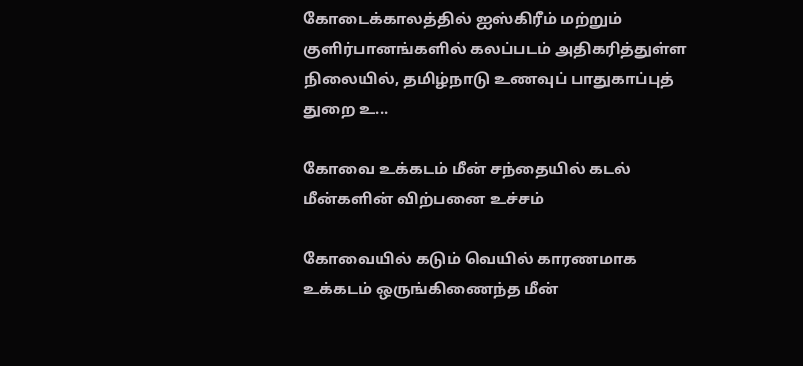கோடைக்காலத்தில் ஐஸ்கிரீம் மற்றும் குளிர்பானங்களில் கலப்படம் அதிகரித்துள்ள நிலையில், தமிழ்நாடு உணவுப் பாதுகாப்புத் துறை உ...

கோவை உக்கடம் மீன் சந்தையில் கடல் மீன்களின் விற்பனை உச்சம்

கோவையில் கடும் வெயில் காரணமாக உக்கடம் ஒருங்கிணைந்த மீன்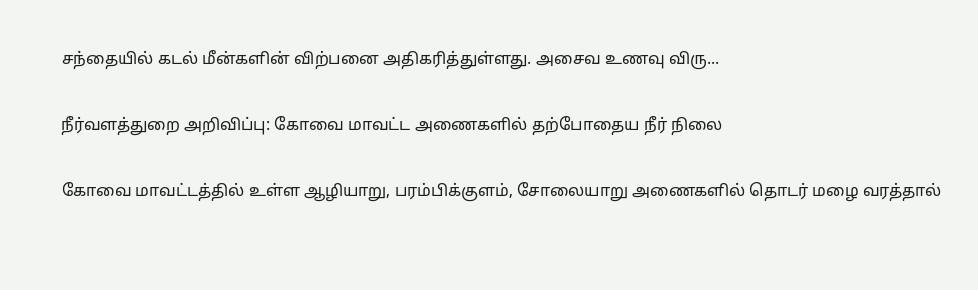சந்தையில் கடல் மீன்களின் விற்பனை அதிகரித்துள்ளது. அசைவ உணவு விரு...

நீர்வளத்துறை அறிவிப்பு: கோவை மாவட்ட அணைகளில் தற்போதைய நீர் நிலை

கோவை மாவட்டத்தில் உள்ள ஆழியாறு, பரம்பிக்குளம், சோலையாறு அணைகளில் தொடர் மழை வரத்தால்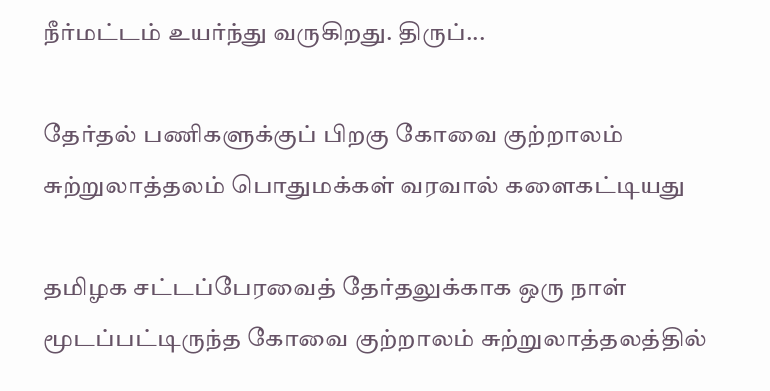நீர்மட்டம் உயர்ந்து வருகிறது. திருப்...

தேர்தல் பணிகளுக்குப் பிறகு கோவை குற்றாலம் சுற்றுலாத்தலம் பொதுமக்கள் வரவால் களைகட்டியது

தமிழக சட்டப்பேரவைத் தேர்தலுக்காக ஒரு நாள் மூடப்பட்டிருந்த கோவை குற்றாலம் சுற்றுலாத்தலத்தில்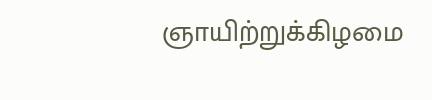ஞாயிற்றுக்கிழமை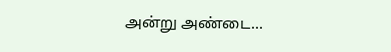அன்று அண்டை...